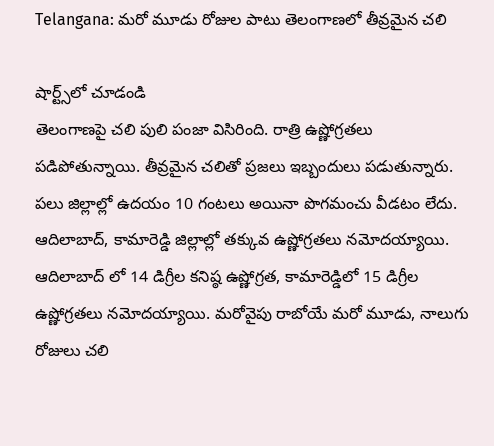Telangana: మరో మూడు రోజుల పాటు తెలంగాణలో తీవ్రమైన చలి

షార్ట్స్‌లో చూడండి
తెలంగాణపై చలి పులి పంజా విసిరింది. రాత్రి ఉష్ణోగ్రతలు పడిపోతున్నాయి. తీవ్రమైన చలితో ప్రజలు ఇబ్బందులు పడుతున్నారు. పలు జిల్లాల్లో ఉదయం 10 గంటలు అయినా పొగమంచు వీడటం లేదు. ఆదిలాబాద్, కామారెడ్డి జిల్లాల్లో తక్కువ ఉష్ణోగ్రతలు నమోదయ్యాయి. ఆదిలాబాద్ లో 14 డిగ్రీల కనిష్ఠ ఉష్ణోగ్రత, కామారెడ్డిలో 15 డిగ్రీల ఉష్ణోగ్రతలు నమోదయ్యాయి. మరోవైపు రాబోయే మరో మూడు, నాలుగు రోజులు చలి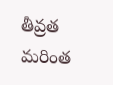తీవ్రత మరింత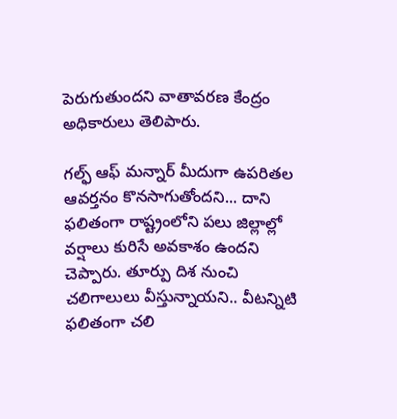పెరుగుతుందని వాతావరణ కేంద్రం అధికారులు తెలిపారు.

గల్ఫ్ ఆఫ్ మన్నార్ మీదుగా ఉపరితల ఆవర్తనం కొనసాగుతోందని... దాని ఫలితంగా రాష్ట్రంలోని పలు జిల్లాల్లో వర్షాలు కురిసే అవకాశం ఉందని చెప్పారు. తూర్పు దిశ నుంచి చలిగాలులు వీస్తున్నాయని.. వీటన్నిటి ఫలితంగా చలి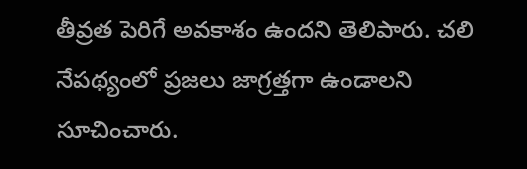తీవ్రత పెరిగే అవకాశం ఉందని తెలిపారు. చలి నేపథ్యంలో ప్రజలు జాగ్రత్తగా ఉండాలని సూచించారు.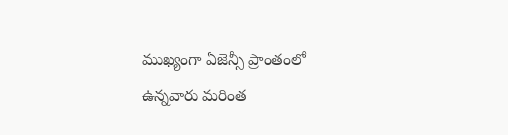ముఖ్యంగా ఏజెన్సీ ప్రాంతంలో ఉన్నవారు మరింత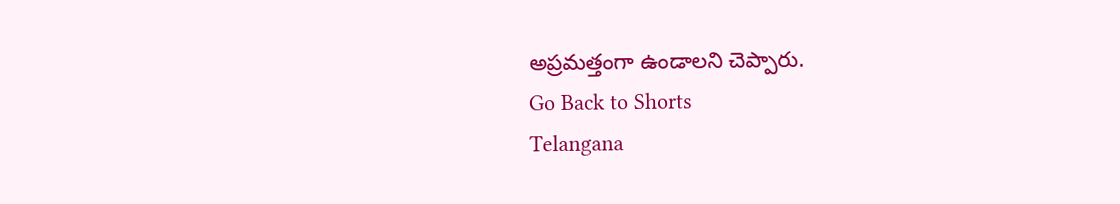అప్రమత్తంగా ఉండాలని చెప్పారు.
Go Back to Shorts
Telangana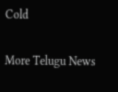Cold

More Telugu News